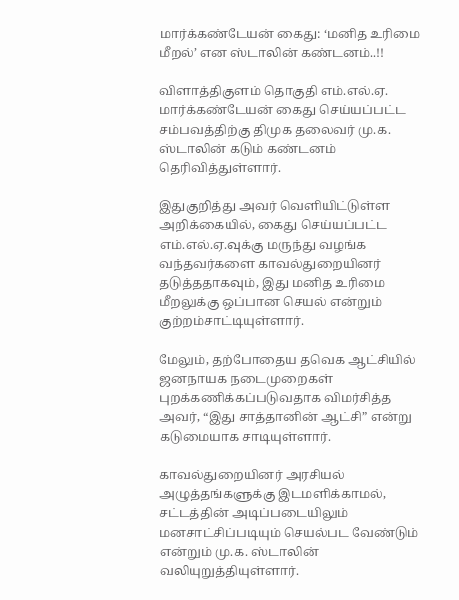மார்க்கண்டேயன் கைது: ‘மனித உரிமை மீறல்’ என ஸ்டாலின் கண்டனம்..!!

விளாத்திகுளம் தொகுதி எம்.எல்.ஏ. மார்க்கண்டேயன் கைது செய்யப்பட்ட சம்பவத்திற்கு திமுக தலைவர் மு.க. ஸ்டாலின் கடும் கண்டனம் தெரிவித்துள்ளார்.

இதுகுறித்து அவர் வெளியிட்டுள்ள அறிக்கையில், கைது செய்யப்பட்ட எம்.எல்.ஏ.வுக்கு மருந்து வழங்க வந்தவர்களை காவல்துறையினர் தடுத்ததாகவும், இது மனித உரிமை மீறலுக்கு ஒப்பான செயல் என்றும் குற்றம்சாட்டியுள்ளார்.

மேலும், தற்போதைய தவெக ஆட்சியில் ஜனநாயக நடைமுறைகள் புறக்கணிக்கப்படுவதாக விமர்சித்த அவர், “இது சாத்தானின் ஆட்சி” என்று கடுமையாக சாடியுள்ளார்.

காவல்துறையினர் அரசியல் அழுத்தங்களுக்கு இடமளிக்காமல், சட்டத்தின் அடிப்படையிலும் மனசாட்சிப்படியும் செயல்பட வேண்டும் என்றும் மு.க. ஸ்டாலின் வலியுறுத்தியுள்ளார்.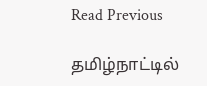Read Previous

தமிழ்நாட்டில்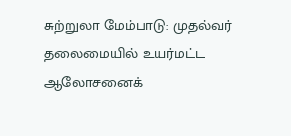சுற்றுலா மேம்பாடு: முதல்வர் தலைமையில் உயர்மட்ட ஆலோசனைக்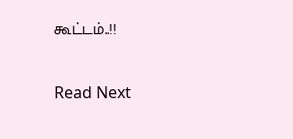கூட்டம்..!!

Read Next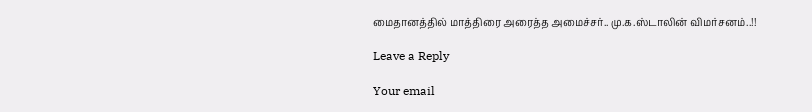மைதானத்தில் மாத்திரை அரைத்த அமைச்சர்.. மு.க.ஸ்டாலின் விமர்சனம்..!!

Leave a Reply

Your email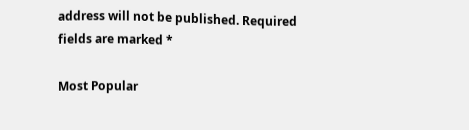address will not be published. Required fields are marked *

Most Popular